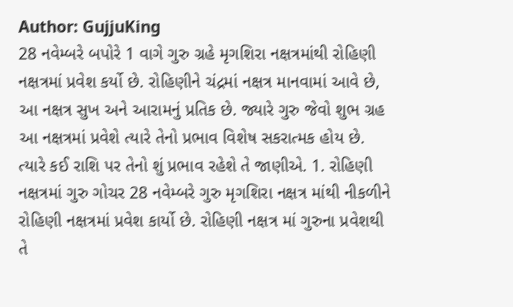Author: GujjuKing
28 નવેમ્બરે બપોરે 1 વાગે ગુરુ ગ્રહે મૃગશિરા નક્ષત્રમાંથી રોહિણી નક્ષત્રમાં પ્રવેશ કર્યો છે. રોહિણીને ચંદ્રમાં નક્ષત્ર માનવામાં આવે છે, આ નક્ષત્ર સુખ અને આરામનું પ્રતિક છે. જ્યારે ગુરુ જેવો શુભ ગ્રહ આ નક્ષત્રમાં પ્રવેશે ત્યારે તેનો પ્રભાવ વિશેષ સકરાત્મક હોય છે. ત્યારે કઈ રાશિ પર તેનો શું પ્રભાવ રહેશે તે જાણીએ. 1. રોહિણી નક્ષત્રમાં ગુરુ ગોચર 28 નવેમ્બરે ગુરુ મૃગશિરા નક્ષત્ર માંથી નીકળીને રોહિણી નક્ષત્રમાં પ્રવેશ કાર્યો છે. રોહિણી નક્ષત્ર માં ગુરુના પ્રવેશથી તે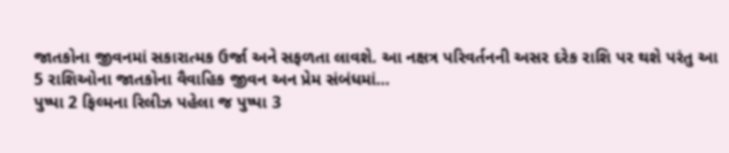જાતકોના જીવનમાં સકારાત્મક ઉર્જા અને સફળતા લાવશે. આ નક્ષત્ર પરિવર્તનની અસર દરેક રાશિ પર થશે પરંતુ આ 5 રાશિઓના જાતકોના વૈવાહિક જીવન અન પ્રેમ સંબંધમાં…
પુષ્પા 2 ફિલ્મના રિલીઝ પહેલા જ પુષ્પા 3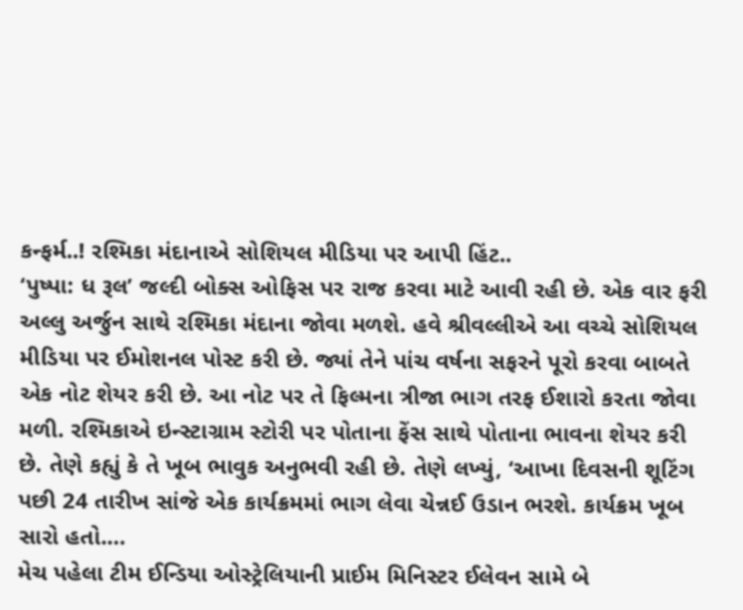કન્ફર્મ..! રશ્મિકા મંદાનાએ સોશિયલ મીડિયા પર આપી હિંટ..
‘પુષ્પા: ધ રૂલ’ જલ્દી બોક્સ ઓફિસ પર રાજ કરવા માટે આવી રહી છે. એક વાર ફરી અલ્લુ અર્જુન સાથે રશ્મિકા મંદાના જોવા મળશે. હવે શ્રીવલ્લીએ આ વચ્ચે સોશિયલ મીડિયા પર ઈમોશનલ પોસ્ટ કરી છે. જ્યાં તેને પાંચ વર્ષના સફરને પૂરો કરવા બાબતે એક નોટ શેયર કરી છે. આ નોટ પર તે ફિલ્મના ત્રીજા ભાગ તરફ ઈશારો કરતા જોવા મળી. રશ્મિકાએ ઇન્સ્ટાગ્રામ સ્ટોરી પર પોતાના ફેંસ સાથે પોતાના ભાવના શેયર કરી છે. તેણે કહ્યું કે તે ખૂબ ભાવુક અનુભવી રહી છે. તેણે લખ્યું, ‘આખા દિવસની શૂટિંગ પછી 24 તારીખ સાંજે એક કાર્યક્રમમાં ભાગ લેવા ચેન્નઈ ઉડાન ભરશે. કાર્યક્રમ ખૂબ સારો હતો.…
મેચ પહેલા ટીમ ઈન્ડિયા ઓસ્ટ્રેલિયાની પ્રાઈમ મિનિસ્ટર ઈલેવન સામે બે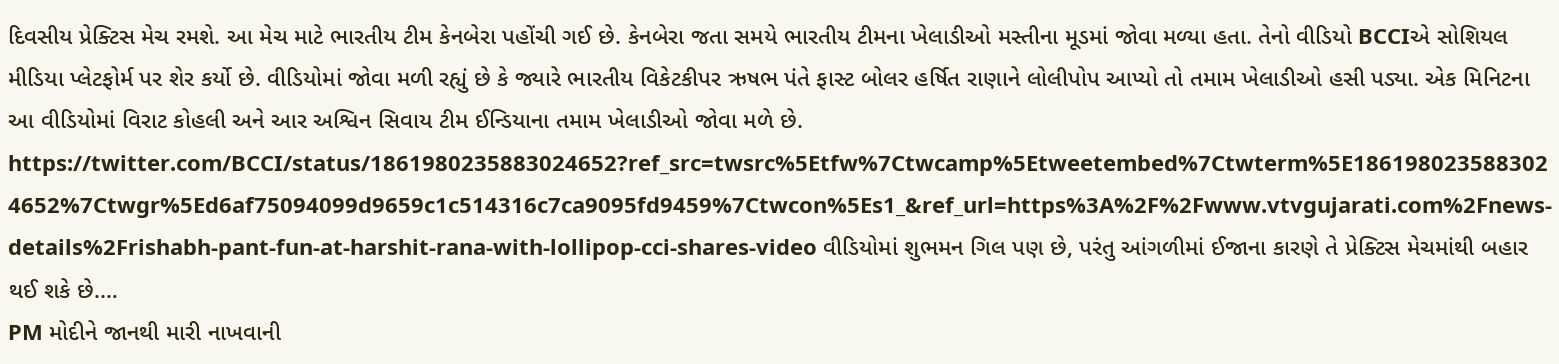દિવસીય પ્રેક્ટિસ મેચ રમશે. આ મેચ માટે ભારતીય ટીમ કેનબેરા પહોંચી ગઈ છે. કેનબેરા જતા સમયે ભારતીય ટીમના ખેલાડીઓ મસ્તીના મૂડમાં જોવા મળ્યા હતા. તેનો વીડિયો BCCIએ સોશિયલ મીડિયા પ્લેટફોર્મ પર શેર કર્યો છે. વીડિયોમાં જોવા મળી રહ્યું છે કે જ્યારે ભારતીય વિકેટકીપર ઋષભ પંતે ફાસ્ટ બોલર હર્ષિત રાણાને લોલીપોપ આપ્યો તો તમામ ખેલાડીઓ હસી પડ્યા. એક મિનિટના આ વીડિયોમાં વિરાટ કોહલી અને આર અશ્વિન સિવાય ટીમ ઈન્ડિયાના તમામ ખેલાડીઓ જોવા મળે છે. https://twitter.com/BCCI/status/1861980235883024652?ref_src=twsrc%5Etfw%7Ctwcamp%5Etweetembed%7Ctwterm%5E1861980235883024652%7Ctwgr%5Ed6af75094099d9659c1c514316c7ca9095fd9459%7Ctwcon%5Es1_&ref_url=https%3A%2F%2Fwww.vtvgujarati.com%2Fnews-details%2Frishabh-pant-fun-at-harshit-rana-with-lollipop-cci-shares-video વીડિયોમાં શુભમન ગિલ પણ છે, પરંતુ આંગળીમાં ઈજાના કારણે તે પ્રેક્ટિસ મેચમાંથી બહાર થઈ શકે છે.…
PM મોદીને જાનથી મારી નાખવાની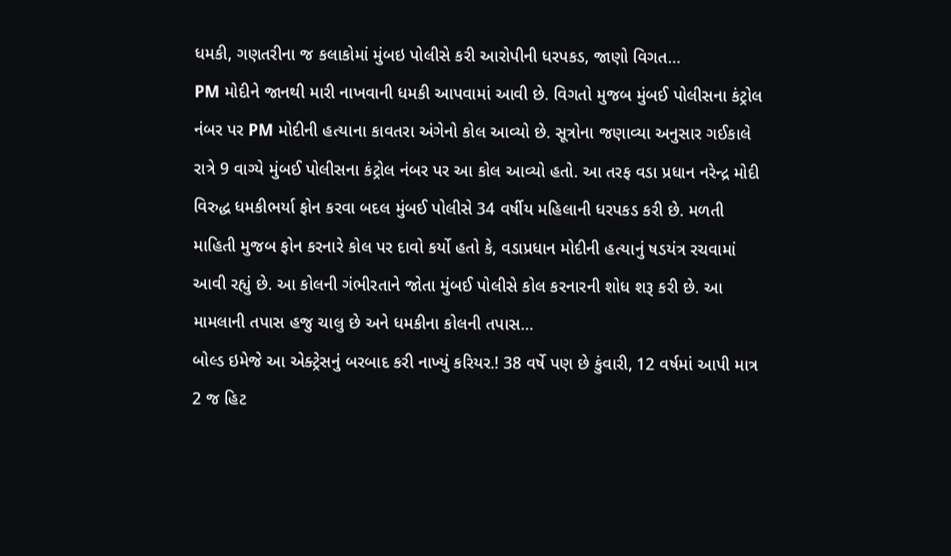ધમકી, ગણતરીના જ કલાકોમાં મુંબઇ પોલીસે કરી આરોપીની ધરપકડ, જાણો વિગત…
PM મોદીને જાનથી મારી નાખવાની ધમકી આપવામાં આવી છે. વિગતો મુજબ મુંબઈ પોલીસના કંટ્રોલ નંબર પર PM મોદીની હત્યાના કાવતરા અંગેનો કોલ આવ્યો છે. સૂત્રોના જણાવ્યા અનુસાર ગઈકાલે રાત્રે 9 વાગ્યે મુંબઈ પોલીસના કંટ્રોલ નંબર પર આ કોલ આવ્યો હતો. આ તરફ વડા પ્રધાન નરેન્દ્ર મોદી વિરુદ્ધ ધમકીભર્યા ફોન કરવા બદલ મુંબઈ પોલીસે 34 વર્ષીય મહિલાની ધરપકડ કરી છે. મળતી માહિતી મુજબ ફોન કરનારે કોલ પર દાવો કર્યો હતો કે, વડાપ્રધાન મોદીની હત્યાનું ષડયંત્ર રચવામાં આવી રહ્યું છે. આ કોલની ગંભીરતાને જોતા મુંબઈ પોલીસે કોલ કરનારની શોધ શરૂ કરી છે. આ મામલાની તપાસ હજુ ચાલુ છે અને ધમકીના કોલની તપાસ…
બોલ્ડ ઇમેજે આ એક્ટ્રેસનું બરબાદ કરી નાખ્યું કરિયર.! 38 વર્ષે પણ છે કુંવારી, 12 વર્ષમાં આપી માત્ર 2 જ હિટ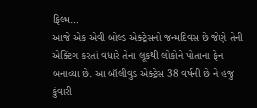ફિલ્મ…
આજે એક એવી બોલ્ડ એક્ટ્રેસનો જન્મદિવસ છે જેણે તેની એક્ટિંગ કરતાં વધારે તેના લૂકથી લોકોને પોતાના ફેન બનાવ્યા છે. આ બૉલીવુડ એક્ટ્રેસ 38 વર્ષની છે ને હજુ કુંવારી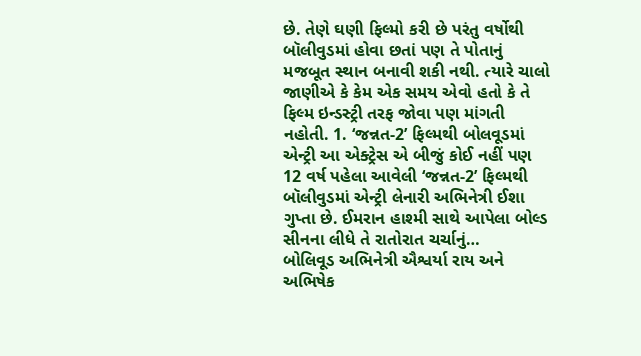છે. તેણે ઘણી ફિલ્મો કરી છે પરંતુ વર્ષોથી બૉલીવુડમાં હોવા છતાં પણ તે પોતાનું મજબૂત સ્થાન બનાવી શકી નથી. ત્યારે ચાલો જાણીએ કે કેમ એક સમય એવો હતો કે તે ફિલ્મ ઇન્ડસ્ટ્રી તરફ જોવા પણ માંગતી નહોતી. 1. ‘જન્નત-2’ ફિલ્મથી બોલવૂડમાં એન્ટ્રી આ એક્ટ્રેસ એ બીજું કોઈ નહીં પણ 12 વર્ષ પહેલા આવેલી ‘જન્નત-2’ ફિલ્મથી બૉલીવુડમાં એન્ટ્રી લેનારી અભિનેત્રી ઈશા ગુપ્તા છે. ઈમરાન હાશ્મી સાથે આપેલા બોલ્ડ સીનના લીધે તે રાતોરાત ચર્ચાનું…
બોલિવૂડ અભિનેત્રી ઐશ્વર્યા રાય અને અભિષેક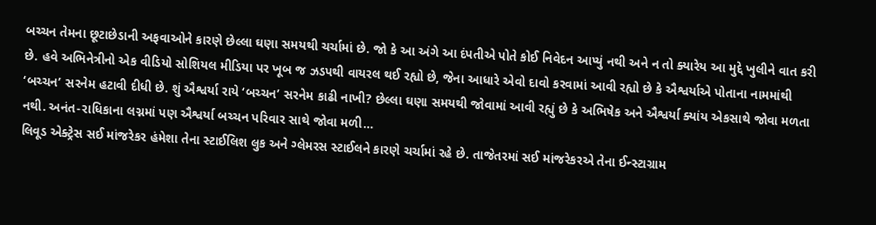બચ્ચન તેમના છૂટાછેડાની અફવાઓને કારણે છેલ્લા ઘણા સમયથી ચર્ચામાં છે. જો કે આ અંગે આ દંપતીએ પોતે કોઈ નિવેદન આપ્યું નથી અને ન તો ક્યારેય આ મુદ્દે ખુલીને વાત કરી છે. હવે અભિનેત્રીનો એક વીડિયો સોશિયલ મીડિયા પર ખૂબ જ ઝડપથી વાયરલ થઈ રહ્યો છે, જેના આધારે એવો દાવો કરવામાં આવી રહ્યો છે કે ઐશ્વર્યાએ પોતાના નામમાંથી ‘બચ્ચન’ સરનેમ હટાવી દીધી છે. શું ઐશ્વર્યા રાયે ‘બચ્ચન’ સરનેમ કાઢી નાખી? છેલ્લા ઘણા સમયથી જોવામાં આવી રહ્યું છે કે અભિષેક અને ઐશ્વર્યા ક્યાંય એકસાથે જોવા મળતા નથી. અનંત-રાધિકાના લગ્નમાં પણ ઐશ્વર્યા બચ્ચન પરિવાર સાથે જોવા મળી…
લિવૂડ એક્ટ્રેસ સઈ માંજરેકર હંમેશા તેના સ્ટાઈલિશ લુક અને ગ્લેમરસ સ્ટાઈલને કારણે ચર્ચામાં રહે છે. તાજેતરમાં સઈ માંજરેકરએ તેના ઈન્સ્ટાગ્રામ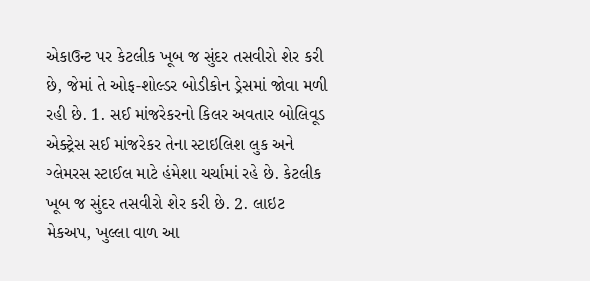એકાઉન્ટ પર કેટલીક ખૂબ જ સુંદર તસવીરો શેર કરી છે, જેમાં તે ઓફ-શોલ્ડર બોડીકોન ડ્રેસમાં જોવા મળી રહી છે. 1. સઈ માંજરેકરનો કિલર અવતાર બોલિવૂડ એક્ટ્રેસ સઈ માંજરેકર તેના સ્ટાઇલિશ લુક અને ગ્લેમરસ સ્ટાઈલ માટે હંમેશા ચર્ચામાં રહે છે. કેટલીક ખૂબ જ સુંદર તસવીરો શેર કરી છે. 2. લાઇટ મેકઅપ, ખુલ્લા વાળ આ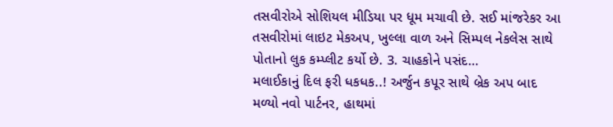તસવીરોએ સોશિયલ મીડિયા પર ધૂમ મચાવી છે. સઈ માંજરેકર આ તસવીરોમાં લાઇટ મેકઅપ, ખુલ્લા વાળ અને સિમ્પલ નેકલેસ સાથે પોતાનો લુક કમ્પ્લીટ કર્યો છે. 3. ચાહકોને પસંદ…
મલાઈકાનું દિલ ફરી ધકધક..! અર્જુન કપૂર સાથે બ્રેક અપ બાદ મળ્યો નવો પાર્ટનર, હાથમાં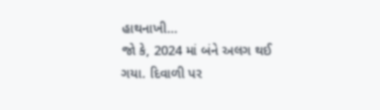હાથનાખી…
જો કે, 2024 માં બંને અલગ થઈ ગયા. દિવાળી પર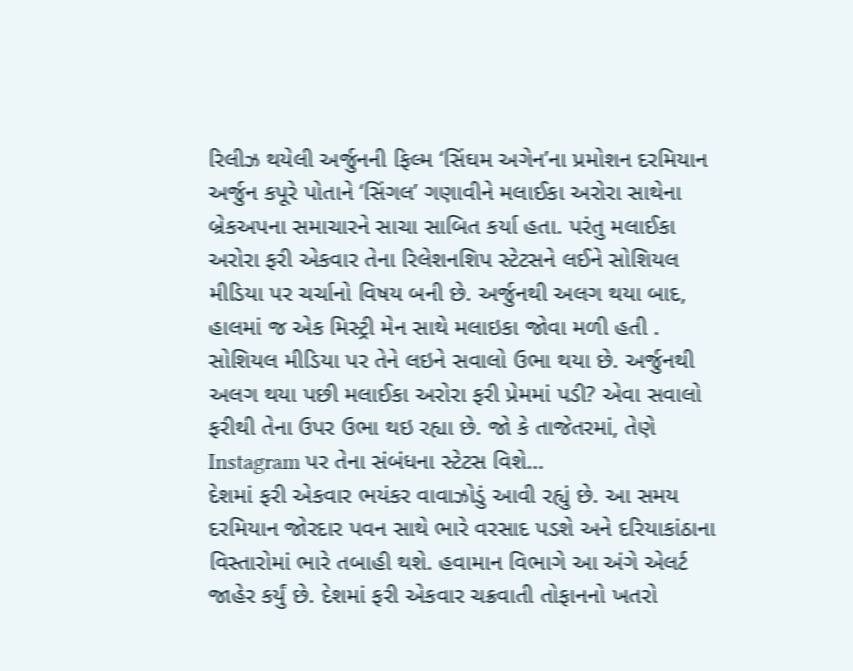રિલીઝ થયેલી અર્જુનની ફિલ્મ ‘સિંઘમ અગેન’ના પ્રમોશન દરમિયાન અર્જુન કપૂરે પોતાને ‘સિંગલ’ ગણાવીને મલાઈકા અરોરા સાથેના બ્રેકઅપના સમાચારને સાચા સાબિત કર્યા હતા. પરંતુ મલાઈકા અરોરા ફરી એકવાર તેના રિલેશનશિપ સ્ટેટસને લઈને સોશિયલ મીડિયા પર ચર્ચાનો વિષય બની છે. અર્જુનથી અલગ થયા બાદ, હાલમાં જ એક મિસ્ટ્રી મેન સાથે મલાઇકા જોવા મળી હતી . સોશિયલ મીડિયા પર તેને લઇને સવાલો ઉભા થયા છે. અર્જુનથી અલગ થયા પછી મલાઈકા અરોરા ફરી પ્રેમમાં પડી? એવા સવાલો ફરીથી તેના ઉપર ઉભા થઇ રહ્યા છે. જો કે તાજેતરમાં, તેણે Instagram પર તેના સંબંધના સ્ટેટસ વિશે…
દેશમાં ફરી એકવાર ભયંકર વાવાઝોડું આવી રહ્યું છે. આ સમય દરમિયાન જોરદાર પવન સાથે ભારે વરસાદ પડશે અને દરિયાકાંઠાના વિસ્તારોમાં ભારે તબાહી થશે. હવામાન વિભાગે આ અંગે એલર્ટ જાહેર કર્યું છે. દેશમાં ફરી એકવાર ચક્રવાતી તોફાનનો ખતરો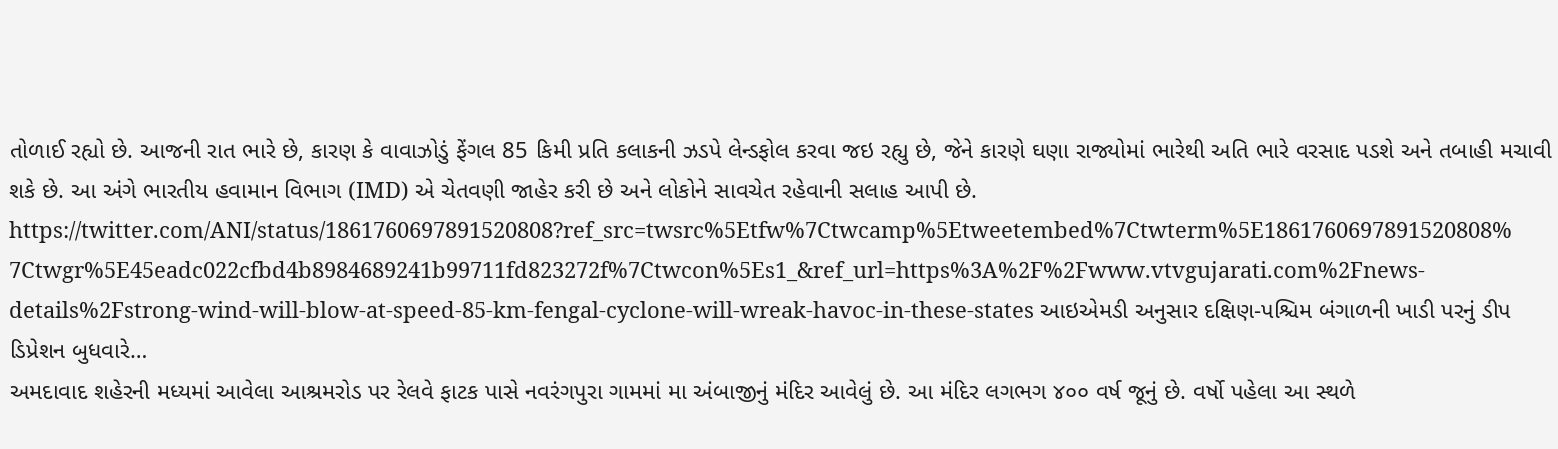તોળાઈ રહ્યો છે. આજની રાત ભારે છે, કારણ કે વાવાઝોડું ફેંગલ 85 કિમી પ્રતિ કલાકની ઝડપે લેન્ડફોલ કરવા જઇ રહ્યુ છે, જેને કારણે ઘણા રાજ્યોમાં ભારેથી અતિ ભારે વરસાદ પડશે અને તબાહી મચાવી શકે છે. આ અંગે ભારતીય હવામાન વિભાગ (IMD) એ ચેતવણી જાહેર કરી છે અને લોકોને સાવચેત રહેવાની સલાહ આપી છે. https://twitter.com/ANI/status/1861760697891520808?ref_src=twsrc%5Etfw%7Ctwcamp%5Etweetembed%7Ctwterm%5E1861760697891520808%7Ctwgr%5E45eadc022cfbd4b8984689241b99711fd823272f%7Ctwcon%5Es1_&ref_url=https%3A%2F%2Fwww.vtvgujarati.com%2Fnews-details%2Fstrong-wind-will-blow-at-speed-85-km-fengal-cyclone-will-wreak-havoc-in-these-states આઇએમડી અનુસાર દક્ષિણ-પશ્ચિમ બંગાળની ખાડી પરનું ડીપ ડિપ્રેશન બુધવારે…
અમદાવાદ શહેરની મધ્યમાં આવેલા આશ્રમરોડ પર રેલવે ફાટક પાસે નવરંગપુરા ગામમાં મા અંબાજીનું મંદિર આવેલું છે. આ મંદિર લગભગ ૪૦૦ વર્ષ જૂનું છે. વર્ષો પહેલા આ સ્થળે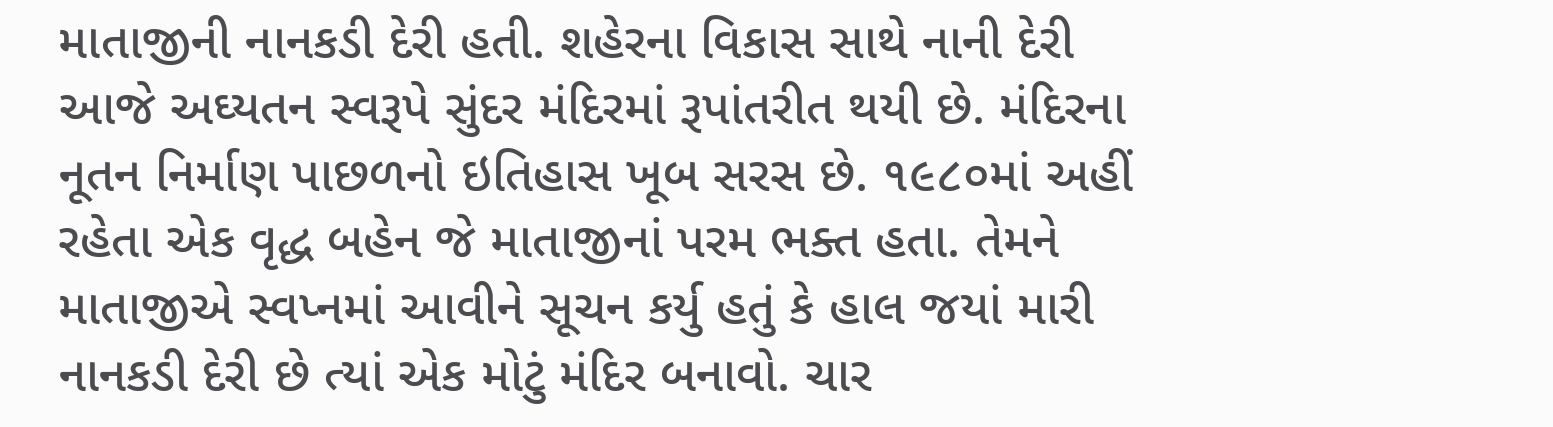માતાજીની નાનકડી દેરી હતી. શહેરના વિકાસ સાથે નાની દેરી આજે અઘ્યતન સ્વરૂપે સુંદર મંદિરમાં રૂપાંતરીત થયી છે. મંદિરના નૂતન નિર્માણ પાછળનો ઇતિહાસ ખૂબ સરસ છે. ૧૯૮૦માં અહીં રહેતા એક વૃદ્ધ બહેન જે માતાજીનાં પરમ ભક્ત હતા. તેમને માતાજીએ સ્વપ્નમાં આવીને સૂચન કર્યુ હતું કે હાલ જયાં મારી નાનકડી દેરી છે ત્યાં એક મોટું મંદિર બનાવો. ચાર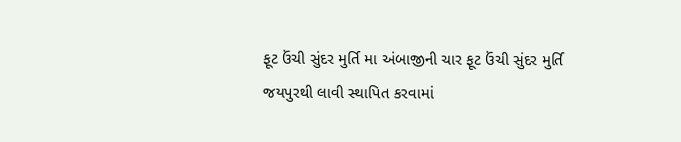ફૂટ ઉંચી સુંદર મુર્તિ મા અંબાજીની ચાર ફૂટ ઉંચી સુંદર મુર્તિ જયપુરથી લાવી સ્થાપિત કરવામાં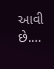આવી છે.…